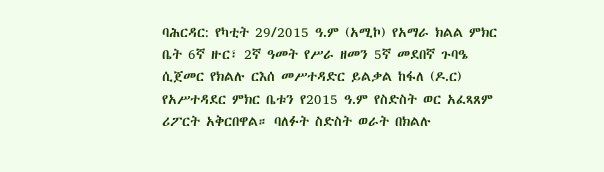ባሕርዳር: የካቲት 29/2015 ዓ.ም (አሚኮ) የአማራ ክልል ምክር ቤት 6ኛ ዙር፣ 2ኛ ዓመት የሥራ ዘመን 5ኛ መደበኛ ጉባዔ ሲጀመር የክልሉ ርእሰ መሥተዳድር ይልቃል ከፋለ (ዶ.ር) የአሥተዳደር ምክር ቤቱን የ2015 ዓ.ም የስድስት ወር አፈጻጸም ሪፖርት አቅርበዋል። ባለፉት ስድስት ወራት በክልሉ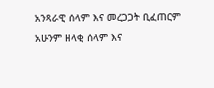አንጻራዊ ሰላም እና መረጋጋት ቢፈጠርም አሁንም ዘላቂ ሰላም እና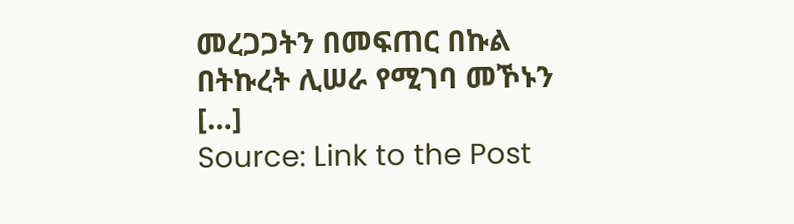መረጋጋትን በመፍጠር በኩል በትኩረት ሊሠራ የሚገባ መኾኑን […]
Source: Link to the Post